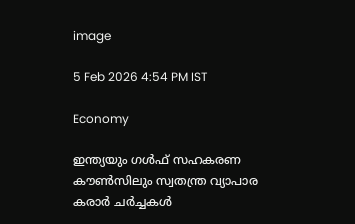image

5 Feb 2026 4:54 PM IST

Economy

ഇന്ത്യയും ഗള്‍ഫ് സഹകരണ കൗണ്‍സിലും സ്വതന്ത്ര വ്യാപാര കരാര്‍ ചര്‍ച്ചകള്‍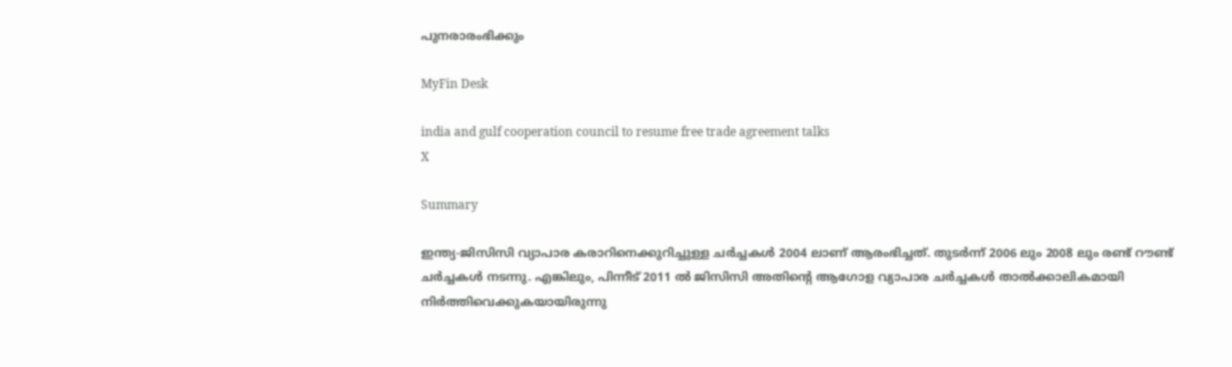പുനരാരംഭിക്കും

MyFin Desk

india and gulf cooperation council to resume free trade agreement talks
X

Summary

ഇന്ത്യ-ജിസിസി വ്യാപാര കരാറിനെക്കുറിച്ചുള്ള ചര്‍ച്ചകള്‍ 2004 ലാണ് ആരംഭിച്ചത്. തുടര്‍ന്ന് 2006 ലും 2008 ലും രണ്ട് റൗണ്ട് ചര്‍ച്ചകള്‍ നടന്നു. എങ്കിലും, പിന്നീട് 2011 ല്‍ ജിസിസി അതിന്റെ ആഗോള വ്യാപാര ചര്‍ച്ചകള്‍ താല്‍ക്കാലികമായി നിര്‍ത്തിവെക്കുകയായിരുന്നു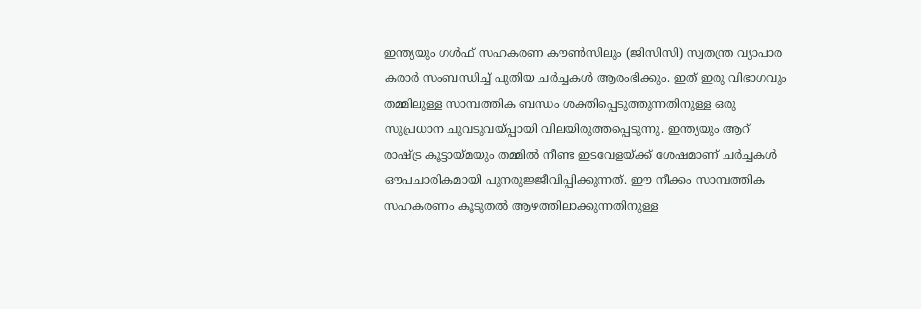ഇന്ത്യയും ഗള്‍ഫ് സഹകരണ കൗണ്‍സിലും (ജിസിസി) സ്വതന്ത്ര വ്യാപാര കരാര്‍ സംബന്ധിച്ച് പുതിയ ചര്‍ച്ചകള്‍ ആരംഭിക്കും. ഇത് ഇരു വിഭാഗവും തമ്മിലുള്ള സാമ്പത്തിക ബന്ധം ശക്തിപ്പെടുത്തുന്നതിനുള്ള ഒരു സുപ്രധാന ചുവടുവയ്പ്പായി വിലയിരുത്തപ്പെടുന്നു. ഇന്ത്യയും ആറ് രാഷ്ട്ര കൂട്ടായ്മയും തമ്മില്‍ നീണ്ട ഇടവേളയ്ക്ക് ശേഷമാണ് ചര്‍ച്ചകള്‍ ഔപചാരികമായി പുനരുജ്ജീവിപ്പിക്കുന്നത്. ഈ നീക്കം സാമ്പത്തിക സഹകരണം കൂടുതല്‍ ആഴത്തിലാക്കുന്നതിനുള്ള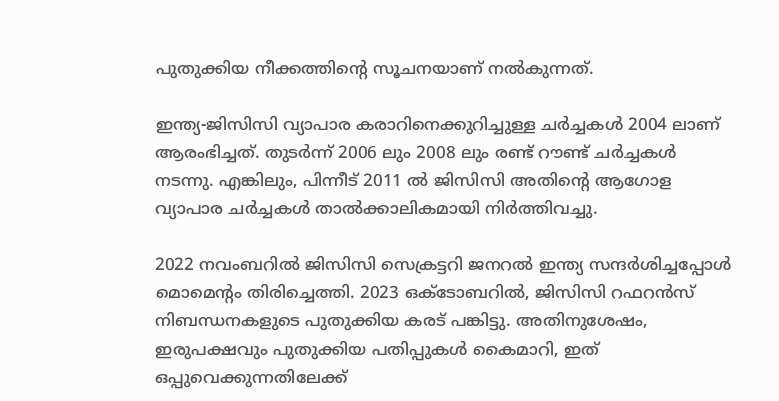പുതുക്കിയ നീക്കത്തിന്റെ സൂചനയാണ് നല്‍കുന്നത്.

ഇന്ത്യ-ജിസിസി വ്യാപാര കരാറിനെക്കുറിച്ചുള്ള ചര്‍ച്ചകള്‍ 2004 ലാണ് ആരംഭിച്ചത്. തുടര്‍ന്ന് 2006 ലും 2008 ലും രണ്ട് റൗണ്ട് ചര്‍ച്ചകള്‍ നടന്നു. എങ്കിലും, പിന്നീട് 2011 ല്‍ ജിസിസി അതിന്റെ ആഗോള വ്യാപാര ചര്‍ച്ചകള്‍ താല്‍ക്കാലികമായി നിര്‍ത്തിവച്ചു.

2022 നവംബറില്‍ ജിസിസി സെക്രട്ടറി ജനറല്‍ ഇന്ത്യ സന്ദര്‍ശിച്ചപ്പോള്‍ മൊമെന്റം തിരിച്ചെത്തി. 2023 ഒക്ടോബറില്‍, ജിസിസി റഫറന്‍സ് നിബന്ധനകളുടെ പുതുക്കിയ കരട് പങ്കിട്ടു. അതിനുശേഷം, ഇരുപക്ഷവും പുതുക്കിയ പതിപ്പുകള്‍ കൈമാറി, ഇത് ഒപ്പുവെക്കുന്നതിലേക്ക്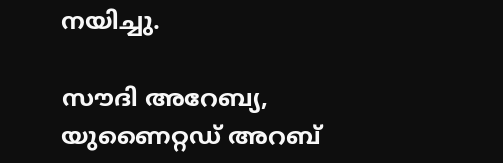നയിച്ചു.

സൗദി അറേബ്യ, യുണൈറ്റഡ് അറബ്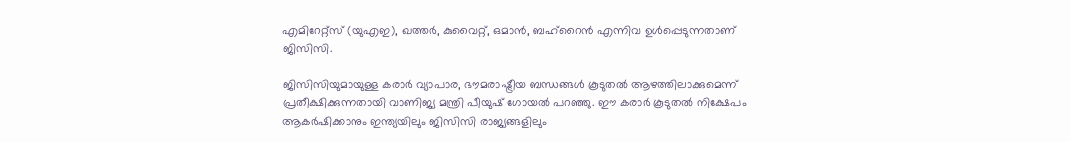എമിറേറ്റ്‌സ് (യുഎഇ), ഖത്തര്‍, കുവൈറ്റ്, ഒമാന്‍, ബഹ്റൈന്‍ എന്നിവ ഉള്‍പ്പെടുന്നതാണ് ജിസിസി.

ജിസിസിയുമായുള്ള കരാര്‍ വ്യാപാര, ഭൗമരാഷ്ട്രീയ ബന്ധങ്ങള്‍ കൂടുതല്‍ ആഴത്തിലാക്കുമെന്ന് പ്രതീക്ഷിക്കുന്നതായി വാണിജ്യ മന്ത്രി പീയുഷ് ഗോയല്‍ പറഞ്ഞു. ഈ കരാര്‍ കൂടുതല്‍ നിക്ഷേപം ആകര്‍ഷിക്കാനും ഇന്ത്യയിലും ജിസിസി രാജ്യങ്ങളിലും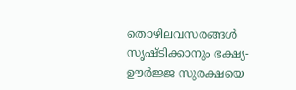തൊഴിലവസരങ്ങള്‍ സൃഷ്ടിക്കാനും ഭക്ഷ്യ-ഊര്‍ജ്ജ സുരക്ഷയെ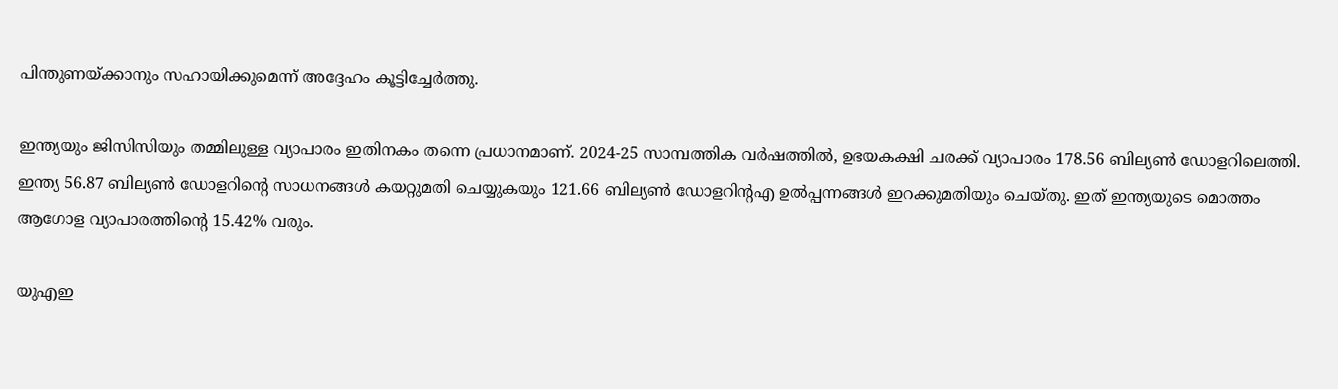പിന്തുണയ്ക്കാനും സഹായിക്കുമെന്ന് അദ്ദേഹം കൂട്ടിച്ചേര്‍ത്തു.

ഇന്ത്യയും ജിസിസിയും തമ്മിലുള്ള വ്യാപാരം ഇതിനകം തന്നെ പ്രധാനമാണ്. 2024-25 സാമ്പത്തിക വര്‍ഷത്തില്‍, ഉഭയകക്ഷി ചരക്ക് വ്യാപാരം 178.56 ബില്യണ്‍ ഡോളറിലെത്തി. ഇന്ത്യ 56.87 ബില്യണ്‍ ഡോളറിന്റെ സാധനങ്ങള്‍ കയറ്റുമതി ചെയ്യുകയും 121.66 ബില്യണ്‍ ഡോളറിന്റഎ ഉല്‍പ്പന്നങ്ങള്‍ ഇറക്കുമതിയും ചെയ്തു. ഇത് ഇന്ത്യയുടെ മൊത്തം ആഗോള വ്യാപാരത്തിന്റെ 15.42% വരും.

യുഎഇ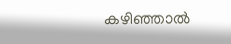കഴിഞ്ഞാല്‍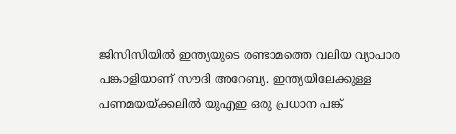ജിസിസിയില്‍ ഇന്ത്യയുടെ രണ്ടാമത്തെ വലിയ വ്യാപാര പങ്കാളിയാണ് സൗദി അറേബ്യ. ഇന്ത്യയിലേക്കുള്ള പണമയയ്ക്കലില്‍ യുഎഇ ഒരു പ്രധാന പങ്ക്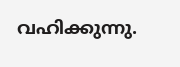വഹിക്കുന്നു.